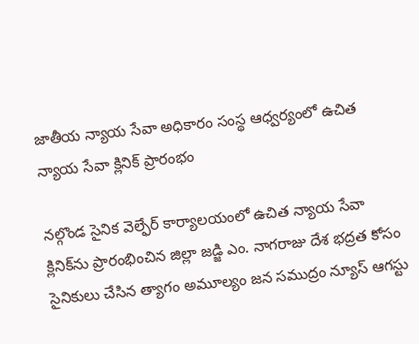జాతీయ న్యాయ సేవా అధికారం సంస్థ ఆధ్వర్యంలో ఉచిత న్యాయ సేవా క్లినిక్ ప్రారంభం

నల్గొండ సైనిక వెల్ఫేర్ కార్యాలయంలో ఉచిత న్యాయ సేవా క్లినిక్‌ను ప్రారంభించిన జిల్లా జడ్జి ఎం. నాగరాజు దేశ భద్రత కోసం సైనికులు చేసిన త్యాగం అమూల్యం జన సముద్రం న్యూస్ ఆగస్టు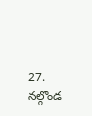27. నల్గొండ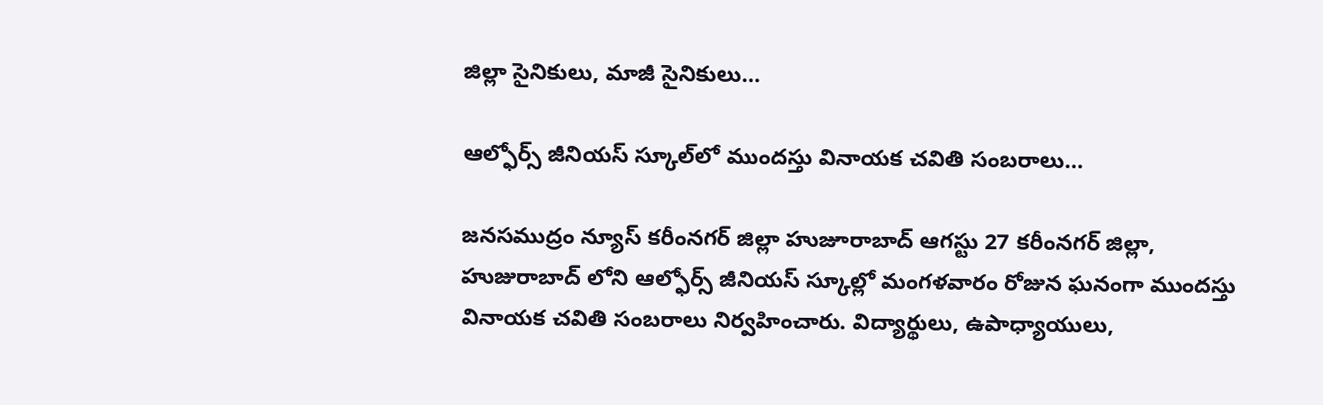జిల్లా సైనికులు, మాజీ సైనికులు…

ఆల్ఫోర్స్ జీనియస్ స్కూల్‌లో ముందస్తు వినాయక చవితి సంబరాలు…

జనసముద్రం న్యూస్ కరీంనగర్ జిల్లా హుజూరాబాద్ ఆగస్టు 27 కరీంనగర్ జిల్లా, హుజురాబాద్ లోని ఆల్ఫోర్స్ జీనియస్ స్కూల్లో మంగళవారం రోజున ఘనంగా ముందస్తు వినాయక చవితి సంబరాలు నిర్వహించారు. విద్యార్థులు, ఉపాధ్యాయులు,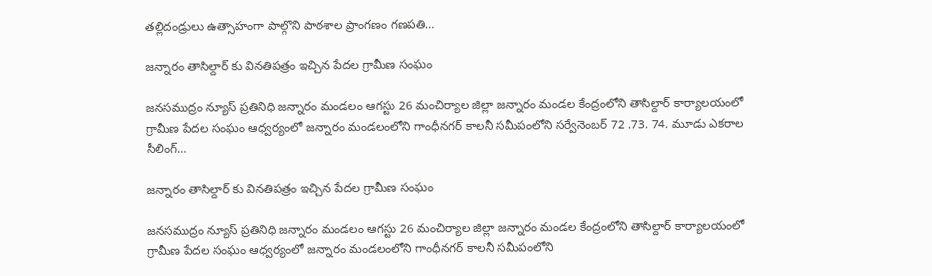తల్లిదండ్రులు ఉత్సాహంగా పాల్గొని పాఠశాల ప్రాంగణం గణపతి…

జన్నారం తాసిల్దార్ కు వినతిపత్రం ఇచ్చిన పేదల గ్రామీణ సంఘం

జనసముద్రం న్యూస్ ప్రతినిధి జన్నారం మండలం ఆగస్టు 26 మంచిర్యాల జిల్లా జన్నారం మండల కేంద్రంలోని తాసిల్దార్ కార్యాలయంలో గ్రామీణ పేదల సంఘం ఆధ్వర్యంలో జన్నారం మండలంలోని గాంధీనగర్ కాలనీ సమీపంలోని సర్వేనెంబర్ 72 .73. 74. మూడు ఎకరాల సీలింగ్…

జన్నారం తాసిల్దార్ కు వినతిపత్రం ఇచ్చిన పేదల గ్రామీణ సంఘం

జనసముద్రం న్యూస్ ప్రతినిధి జన్నారం మండలం ఆగస్టు 26 మంచిర్యాల జిల్లా జన్నారం మండల కేంద్రంలోని తాసిల్దార్ కార్యాలయంలో గ్రామీణ పేదల సంఘం ఆధ్వర్యంలో జన్నారం మండలంలోని గాంధీనగర్ కాలనీ సమీపంలోని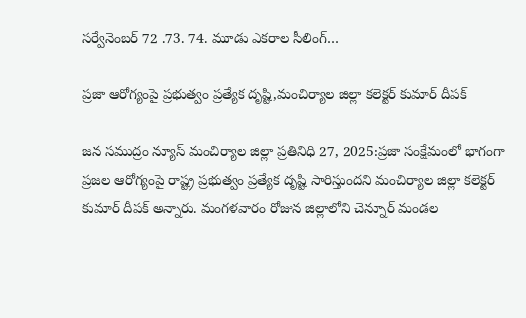సర్వేనెంబర్ 72 .73. 74. మూడు ఎకరాల సీలింగ్…

ప్రజా ఆరోగ్యంపై ప్రభుత్వం ప్రత్యేక దృష్టి,మంచిర్యాల జిల్లా కలెక్టర్ కుమార్ దీపక్

జన సముద్రం న్యూస్ మంచిర్యాల జిల్లా ప్రతినిధి 27, 2025:ప్రజా సంక్షేమంలో భాగంగా ప్రజల ఆరోగ్యంపై రాష్ట్ర ప్రభుత్వం ప్రత్యేక దృష్టి సారిస్తుందని మంచిర్యాల జిల్లా కలెక్టర్ కుమార్ దీపక్ అన్నారు. మంగళవారం రోజున జిల్లాలోని చెన్నూర్ మండల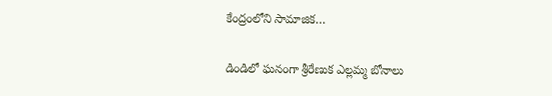కేంద్రంలోని సామాజిక…

డిండిలో ఘనంగా శ్రీరేణుక ఎల్లమ్మ బోనాలు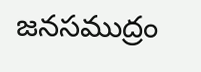జనసముద్రం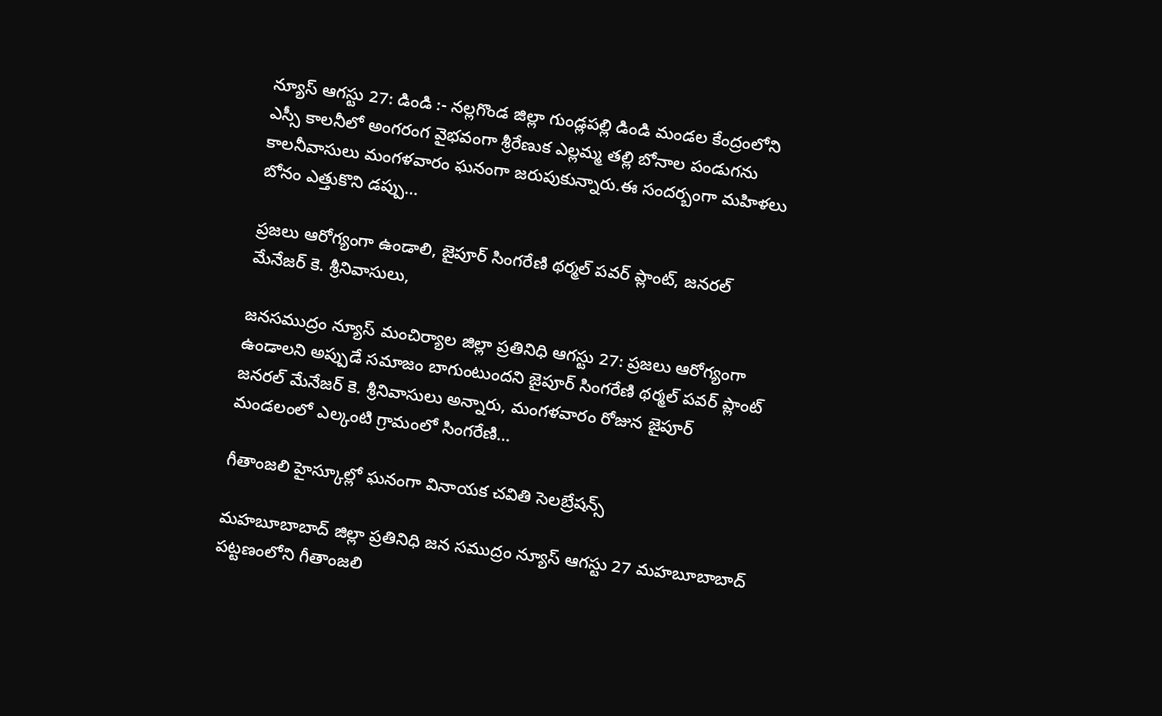న్యూస్ ఆగస్టు 27: డిండి :- నల్లగొండ జిల్లా గుండ్లపల్లి డిండి మండల కేంద్రంలోని ఎస్సీ కాలనీలో అంగరంగ వైభవంగా శ్రీరేణుక ఎల్లమ్మ తల్లి బోనాల పండుగను కాలనీవాసులు మంగళవారం ఘనంగా జరుపుకున్నారు.ఈ సందర్బంగా మహిళలు బోనం ఎత్తుకొని డప్పు…

ప్రజలు ఆరోగ్యంగా ఉండాలి, జైపూర్ సింగరేణి థర్మల్ పవర్ ప్లాంట్, జనరల్ మేనేజర్ కె. శ్రీనివాసులు,

జనసముద్రం న్యూస్ మంచిర్యాల జిల్లా ప్రతినిధి ఆగస్టు 27: ప్రజలు ఆరోగ్యంగా ఉండాలని అప్పుడే సమాజం బాగుంటుందని జైపూర్ సింగరేణి థర్మల్ పవర్ ప్లాంట్ జనరల్ మేనేజర్ కె. శ్రీనివాసులు అన్నారు, మంగళవారం రోజున జైపూర్ మండలంలో ఎల్కంటి గ్రామంలో సింగరేణి…

గీతాంజలి హైస్కూల్లో ఘనంగా వినాయక చవితి సెలబ్రేషన్స్

మహబూబాబాద్ జిల్లా ప్రతినిధి జన సముద్రం న్యూస్ ఆగస్టు 27 మహబూబాబాద్ పట్టణంలోని గీతాంజలి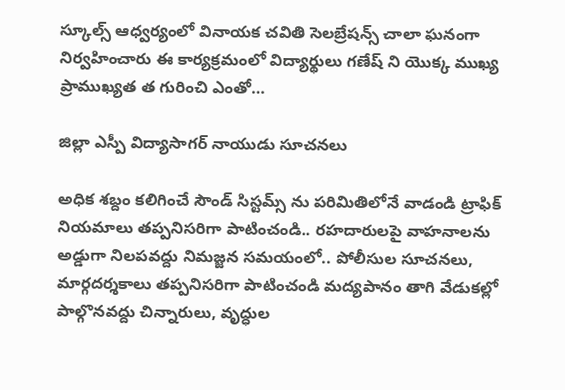స్కూల్స్ ఆధ్వర్యంలో వినాయక చవితి సెలబ్రేషన్స్ చాలా ఘనంగా నిర్వహించారు ఈ కార్యక్రమంలో విద్యార్థులు గణేష్ ని యొక్క ముఖ్య ప్రాముఖ్యత త గురించి ఎంతో…

జిల్లా ఎస్పీ విద్యాసాగర్ నాయుడు సూచనలు

అధిక శబ్దం కలిగించే సౌండ్ సిస్టమ్స్ ను పరిమితిలోనే వాడండి ట్రాఫిక్ నియమాలు తప్పనిసరిగా పాటించండి.. రహదారులపై వాహనాలను అడ్డుగా నిలపవద్దు నిమజ్జన సమయంలో.. పోలీసుల సూచనలు, మార్గదర్శకాలు తప్పనిసరిగా పాటించండి మద్యపానం తాగి వేడుకల్లో పాల్గొనవద్దు చిన్నారులు, వృద్ధుల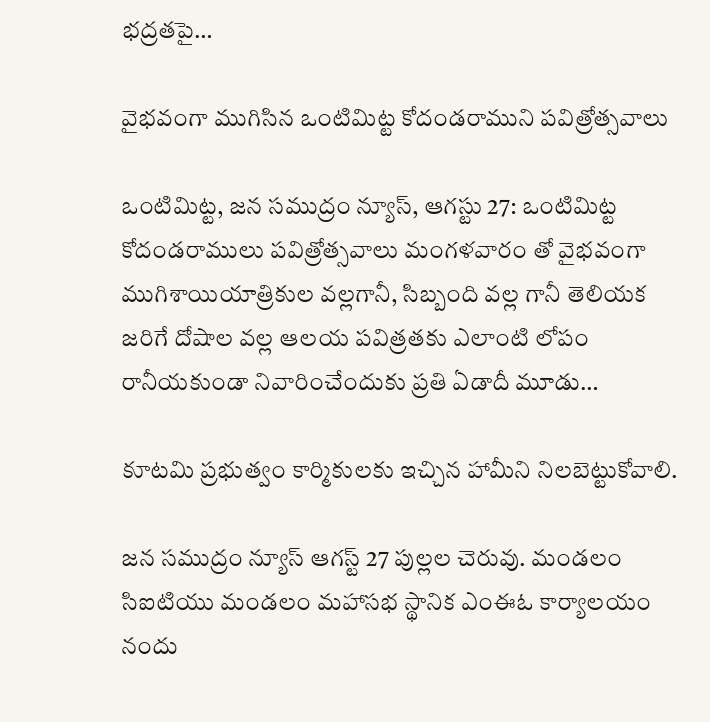భద్రతపై…

వైభవంగా ముగిసిన ఒంటిమిట్ట కోదండరాముని పవిత్రోత్సవాలు

ఒంటిమిట్ట, జన సముద్రం న్యూస్, ఆగస్టు 27: ఒంటిమిట్ట కోదండరాములు పవిత్రోత్సవాలు మంగళవారం తో వైభవంగా ముగిశాయియాత్రికుల వల్లగానీ, సిబ్బంది వల్ల గానీ తెలియక జరిగే దోషాల వల్ల ఆలయ పవిత్రతకు ఎలాంటి లోపం రానీయకుండా నివారించేందుకు ప్రతి ఏడాదీ మూడు…

కూటమి ప్రభుత్వం కార్మికులకు ఇచ్చిన హామీని నిలబెట్టుకోవాలి.

జన సముద్రం న్యూస్ ఆగస్ట్ 27 పుల్లల చెరువు. మండలం సిఐటియు మండలం మహాసభ స్థానిక ఎంఈఓ కార్యాలయం నందు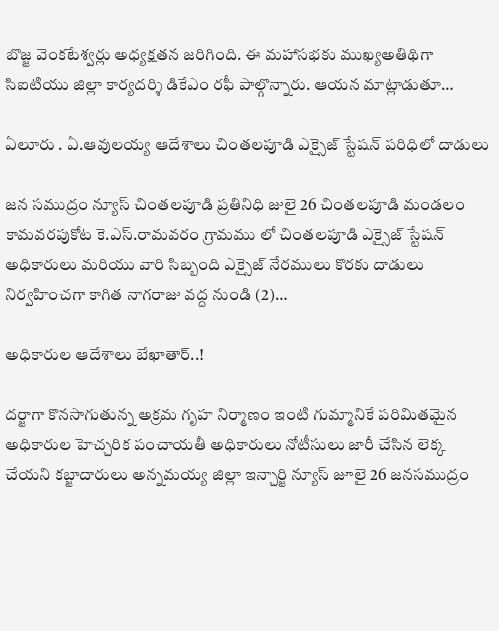బొజ్జ వెంకటేశ్వర్లు అధ్యక్షతన జరిగింది. ఈ మహాసభకు ముఖ్యఅతిథిగా సిఐటియు జిల్లా కార్యదర్శి డికేఎం రఫీ పాల్గొన్నారు. ఆయన మాట్లాడుతూ…

ఏలూరు . ఏ.ఆవులయ్య ఆదేశాలు చింతలపూడి ఎక్సైజ్ స్టేషన్ పరిధిలో దాడులు

జన సముద్రం న్యూస్ చింతలపూడి ప్రతినిధి జులై 26 చింతలపూడి మండలం కామవరపుకోట కె.ఎస్.రామవరం గ్రామము లో చింతలపూడి ఎక్సైజ్ స్టేషన్ అధికారులు మరియు వారి సిబ్బంది ఎక్సైజ్ నేరములు కొరకు దాడులు నిర్వహించగా కాగిత నాగరాజు వద్ద నుండి (2)…

అధికారుల ఆదేశాలు బేఖాతార్..!

దర్జాగా కొనసాగుతున్న అక్రమ గృహ నిర్మాణం ఇంటి గుమ్మానికే పరిమితమైన అధికారుల హెచ్చరిక పంచాయతీ అధికారులు నోటీసులు జారీ చేసిన లెక్క చేయని కబ్జాదారులు అన్నమయ్య జిల్లా ఇన్చార్జి న్యూస్ జూలై 26 జనసముద్రం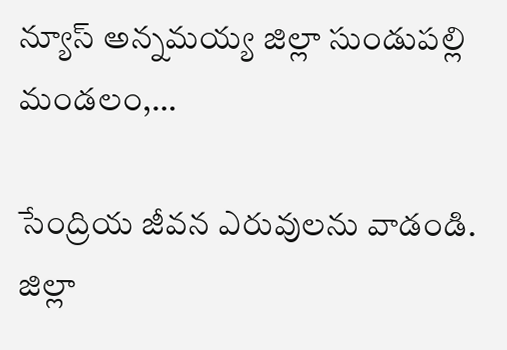న్యూస్ అన్నమయ్య జిల్లా సుండుపల్లి మండలం,…

సేంద్రియ జీవన ఎరువులను వాడండి. జిల్లా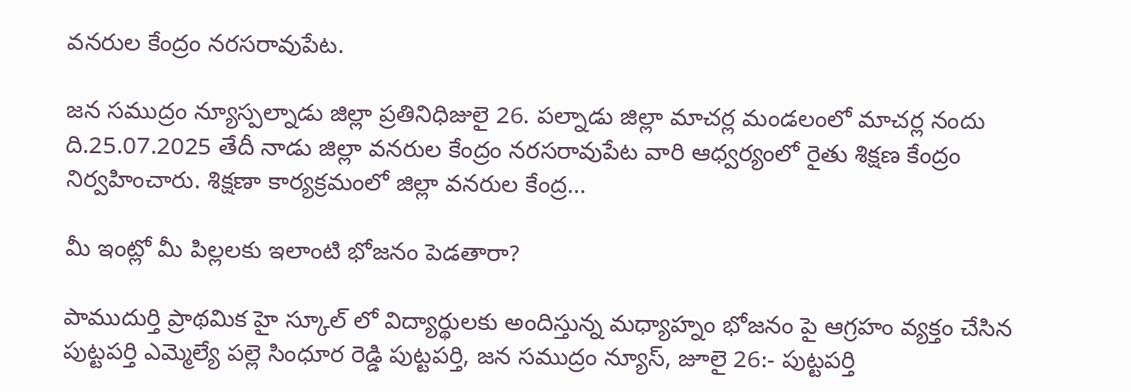వనరుల కేంద్రం నరసరావుపేట.

జన సముద్రం న్యూస్పల్నాడు జిల్లా ప్రతినిధిజులై 26. పల్నాడు జిల్లా మాచర్ల మండలంలో మాచర్ల నందు ది.25.07.2025 తేదీ నాడు జిల్లా వనరుల కేంద్రం నరసరావుపేట వారి ఆధ్వర్యంలో రైతు శిక్షణ కేంద్రం నిర్వహించారు. శిక్షణా కార్యక్రమంలో జిల్లా వనరుల కేంద్ర…

మీ ఇంట్లో మీ పిల్లలకు ఇలాంటి భోజనం పెడతారా?

పాముదుర్తి ప్రాథమిక హై స్కూల్ లో విద్యార్థులకు అందిస్తున్న మధ్యాహ్నం భోజనం పై ఆగ్రహం వ్యక్తం చేసిన పుట్టపర్తి ఎమ్మెల్యే పల్లె సింధూర రెడ్డి పుట్టపర్తి, జన సముద్రం న్యూస్, జూలై 26:- పుట్టపర్తి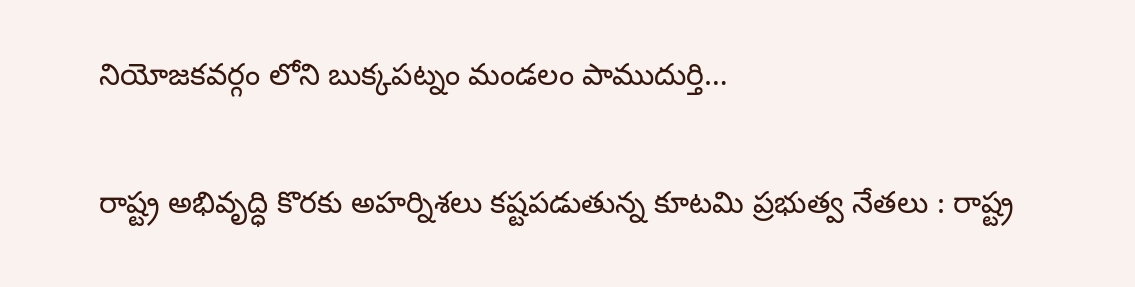నియోజకవర్గం లోని బుక్కపట్నం మండలం పాముదుర్తి…

రాష్ట్ర అభివృద్ధి కొరకు అహర్నిశలు కష్టపడుతున్న కూటమి ప్రభుత్వ నేతలు : రాష్ట్ర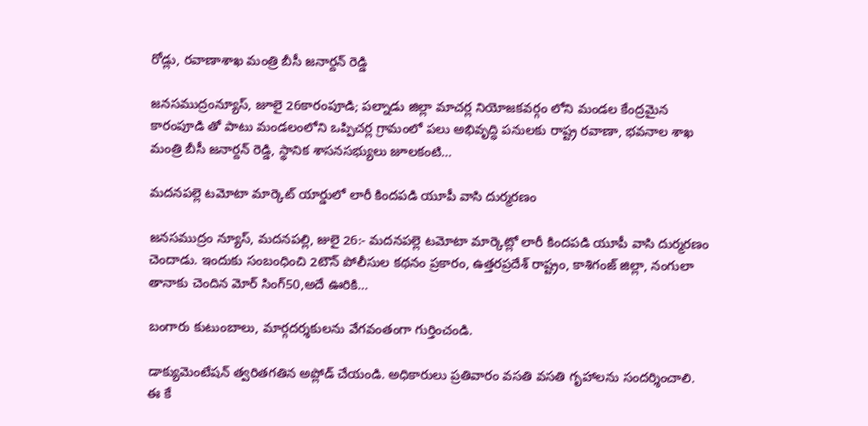రోడ్లు, రవాణాశాఖ మంత్రి బీసీ జనార్దన్ రెడ్డి

జనసముద్రంన్యూస్, జూలై 26కారంపూడి; పల్నాడు జిల్లా మాచర్ల నియోజకవర్గం లోని మండల కేంద్రమైన కారంపూడి తో పాటు మండలంలోని ఒప్పిచర్ల గ్రామంలో పలు అభివృద్ధి పనులకు రాష్ట్ర రవాణా, భవనాల శాఖ మంత్రి బీసీ జనార్దన్ రెడ్డి, స్థానిక శాసనసభ్యులు జూలకంటి…

మదనపల్లె టమోటా మార్కెట్ యార్డులో లారీ కిందపడి యూపీ వాసి దుర్మరణం

జనసముద్రం న్యూస్, మదనపల్లి, జులై 26:- మదనపల్లె టమోటా మార్కెట్లో లారీ కిందపడి యూపీ వాసి దుర్మరణం చెందాడు. ఇందుకు సంబంధించి 2టౌన్ పోలీసుల కథనం ప్రకారం, ఉత్తరప్రదేశ్ రాష్ట్రం, కాశిగంజ్ జిల్లా, నంగులా తానాకు చెందిన మోర్ సింగ్50,అదే ఊరికి…

బంగారు కుటుంబాలు, మార్గదర్శకులను వేగవంతంగా గుర్తించండి.

డాక్యుమెంటేషన్ త్వరితగతిన అప్లోడ్ చేయండి. అధికారులు ప్రతివారం వసతి వసతి గృహాలను సందర్శించాలి. ఈ కే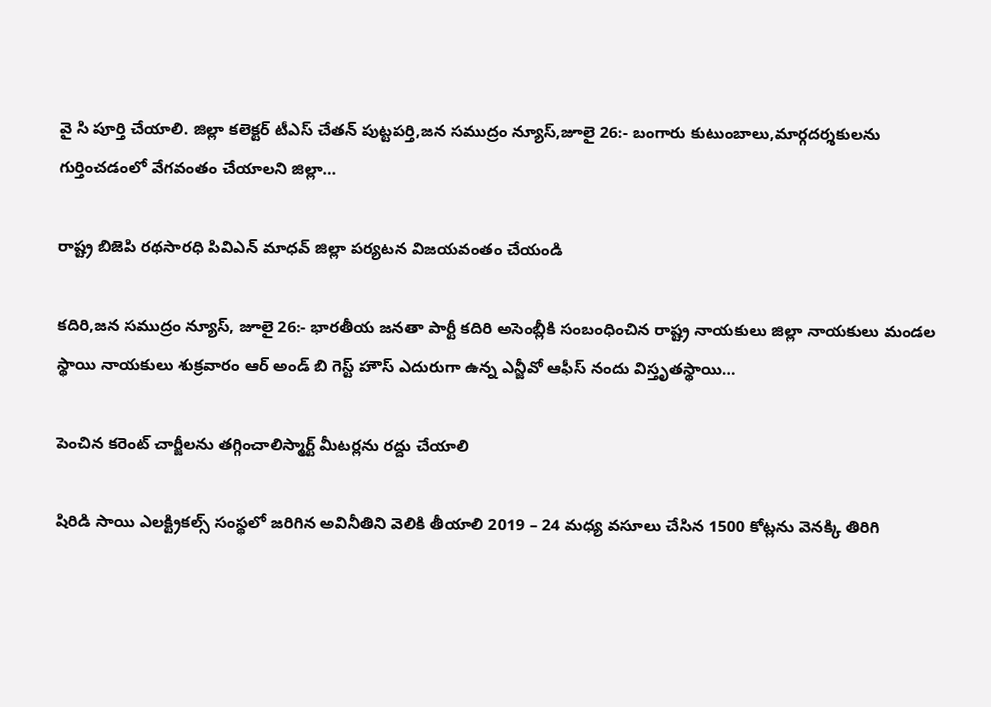వై సి పూర్తి చేయాలి. జిల్లా కలెక్టర్ టీఎస్ చేతన్ పుట్టపర్తి,జన సముద్రం న్యూస్,జూలై 26:- బంగారు కుటుంబాలు,మార్గదర్శకులను గుర్తించడంలో వేగవంతం చేయాలని జిల్లా…

రాష్ట్ర బిజెపి రథసారధి పివిఎన్ మాధవ్ జిల్లా పర్యటన విజయవంతం చేయండి

కదిరి,జన సముద్రం న్యూస్, జూలై 26:- భారతీయ జనతా పార్టీ కదిరి అసెంబ్లీకి సంబంధించిన రాష్ట్ర నాయకులు జిల్లా నాయకులు మండల స్థాయి నాయకులు శుక్రవారం ఆర్ అండ్ బి గెస్ట్ హౌస్ ఎదురుగా ఉన్న ఎన్జీవో ఆఫీస్ నందు విస్తృతస్థాయి…

పెంచిన కరెంట్ చార్జీలను తగ్గించాలిస్మార్ట్ మీటర్లను రద్దు చేయాలి

షిరిడి సాయి ఎలక్ట్రికల్స్ సంస్థలో జరిగిన అవినీతిని వెలికి తీయాలి 2019 – 24 మధ్య వసూలు చేసిన 1500 కోట్లను వెనక్కి తిరిగి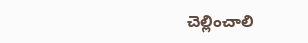చెల్లించాలి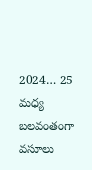2024… 25 మధ్య బలవంతంగా వసూలు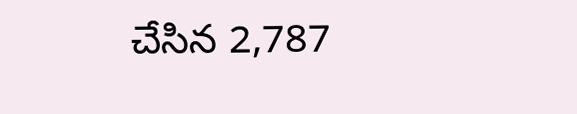చేసిన 2,787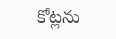కోట్లను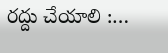రద్దు చేయాలి :…